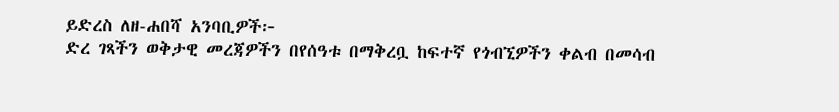ይድረስ ለዘ-ሐበሻ አንባቢዎች፦
ድረ ገጻችን ወቅታዊ መረጃዎችን በየሰዓቱ በማቅረቧ ከፍተኛ የጎብኚዎችን ቀልብ በመሳብ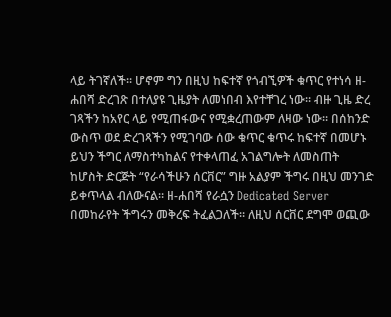ላይ ትገኛለች። ሆኖም ግን በዚህ ከፍተኛ የጎብኚዎች ቁጥር የተነሳ ዘ-ሐበሻ ድረገጽ በተለያዩ ጊዜያት ለመነበብ እየተቸገረ ነው። ብዙ ጊዜ ድረ ገጻችን ከአየር ላይ የሚጠፋውና የሚቋረጠውም ለዛው ነው። በሰከንድ ውስጥ ወደ ድረገጻችን የሚገባው ሰው ቁጥር ቁጥሩ ከፍተኛ በመሆኑ ይህን ችግር ለማስተካከልና የተቀላጠፈ አገልግሎት ለመስጠት ከሆስት ድርጅት “የራሳችሁን ሰርቨር” ግዙ አልያም ችግሩ በዚህ መንገድ ይቀጥላል ብለውናል። ዘ-ሐበሻ የራሷን Dedicated Server በመከራየት ችግሩን መቅረፍ ትፈልጋለች። ለዚህ ሰርቨር ደግሞ ወጪው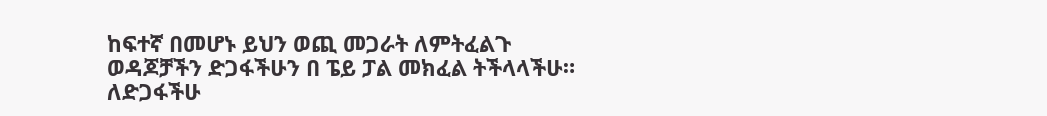ከፍተኛ በመሆኑ ይህን ወጪ መጋራት ለምትፈልጉ ወዳጆቻችን ድጋፋችሁን በ ፔይ ፓል መክፈል ትችላላችሁ።
ለድጋፋችሁ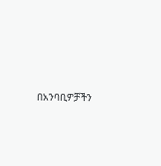በአንባቢዎቻችን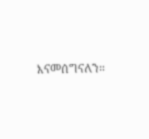እናመሰግናለን።